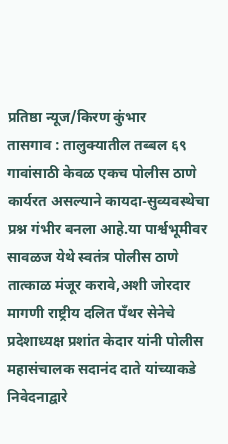प्रतिष्ठा न्यूज/किरण कुंभार
तासगाव : तालुक्यातील तब्बल ६९ गावांसाठी केवळ एकच पोलीस ठाणे कार्यरत असल्याने कायदा-सुव्यवस्थेचा प्रश्न गंभीर बनला आहे.या पार्श्वभूमीवर सावळज येथे स्वतंत्र पोलीस ठाणे तात्काळ मंजूर करावे,अशी जोरदार मागणी राष्ट्रीय दलित पँथर सेनेचे प्रदेशाध्यक्ष प्रशांत केदार यांनी पोलीस महासंचालक सदानंद दाते यांच्याकडे निवेदनाद्वारे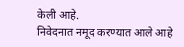केली आहे.
निवेदनात नमूद करण्यात आले आहे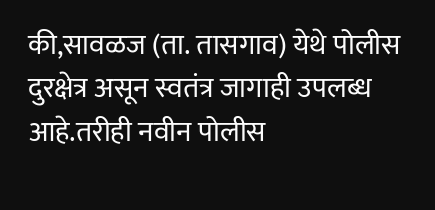की,सावळज (ता. तासगाव) येथे पोलीस दुरक्षेत्र असून स्वतंत्र जागाही उपलब्ध आहे.तरीही नवीन पोलीस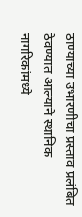ठाण्याच्या उभारणीचा प्रस्ताव प्रलंबित ठेवण्यात आल्याने स्थानिक नागरिकांमध्ये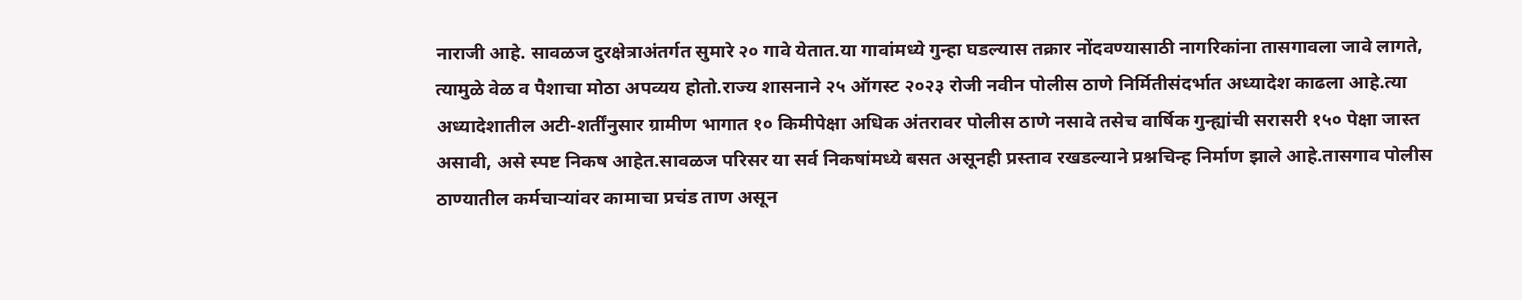नाराजी आहे. सावळज दुरक्षेत्राअंतर्गत सुमारे २० गावे येतात.या गावांमध्ये गुन्हा घडल्यास तक्रार नोंदवण्यासाठी नागरिकांना तासगावला जावे लागते, त्यामुळे वेळ व पैशाचा मोठा अपव्यय होतो.राज्य शासनाने २५ ऑगस्ट २०२३ रोजी नवीन पोलीस ठाणे निर्मितीसंदर्भात अध्यादेश काढला आहे.त्या अध्यादेशातील अटी-शर्तींनुसार ग्रामीण भागात १० किमीपेक्षा अधिक अंतरावर पोलीस ठाणे नसावे तसेच वार्षिक गुन्ह्यांची सरासरी १५० पेक्षा जास्त असावी, असे स्पष्ट निकष आहेत.सावळज परिसर या सर्व निकषांमध्ये बसत असूनही प्रस्ताव रखडल्याने प्रश्नचिन्ह निर्माण झाले आहे.तासगाव पोलीस ठाण्यातील कर्मचाऱ्यांवर कामाचा प्रचंड ताण असून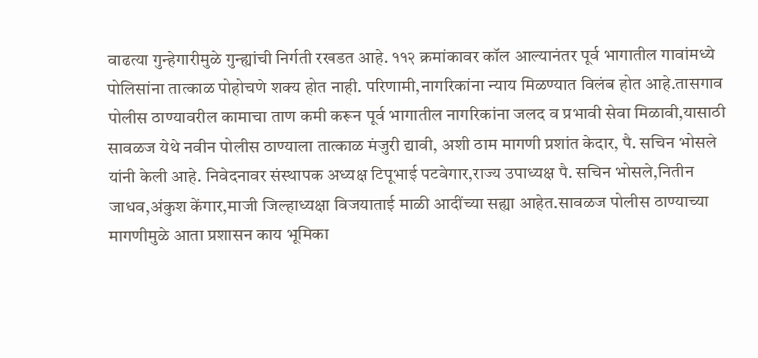वाढत्या गुन्हेगारीमुळे गुन्ह्यांची निर्गती रखडत आहे. ११२ क्रमांकावर कॉल आल्यानंतर पूर्व भागातील गावांमध्ये पोलिसांना तात्काळ पोहोचणे शक्य होत नाही. परिणामी,नागरिकांना न्याय मिळण्यात विलंब होत आहे.तासगाव पोलीस ठाण्यावरील कामाचा ताण कमी करून पूर्व भागातील नागरिकांना जलद व प्रभावी सेवा मिळावी,यासाठी सावळज येथे नवीन पोलीस ठाण्याला तात्काळ मंजुरी द्यावी, अशी ठाम मागणी प्रशांत केदार, पै. सचिन भोसले यांनी केली आहे. निवेदनावर संस्थापक अध्यक्ष टिपूभाई पटवेगार,राज्य उपाध्यक्ष पै. सचिन भोसले,नितीन जाधव,अंकुश केंगार,माजी जिल्हाध्यक्षा विजयाताई माळी आदींच्या सह्या आहेत.सावळज पोलीस ठाण्याच्या मागणीमुळे आता प्रशासन काय भूमिका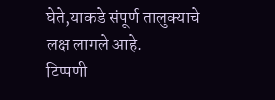घेते,याकडे संपूर्ण तालुक्याचे लक्ष लागले आहे.
टिप्पणी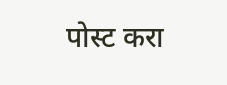पोस्ट करा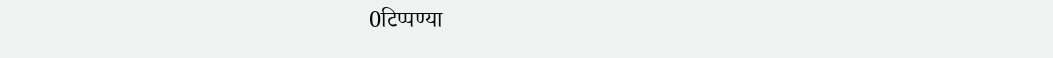0टिप्पण्या